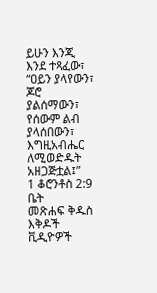ይሁን እንጂ እንደ ተጻፈው፣ “ዐይን ያላየውን፣ ጆሮ ያልሰማውን፣ የሰውም ልብ ያላሰበውን፣ እግዚአብሔር ለሚወድዱት አዘጋጅቷል፤”
1 ቆሮንቶስ 2:9
ቤት
መጽሐፍ ቅዱስ
እቅዶች
ቪዲዮዎች